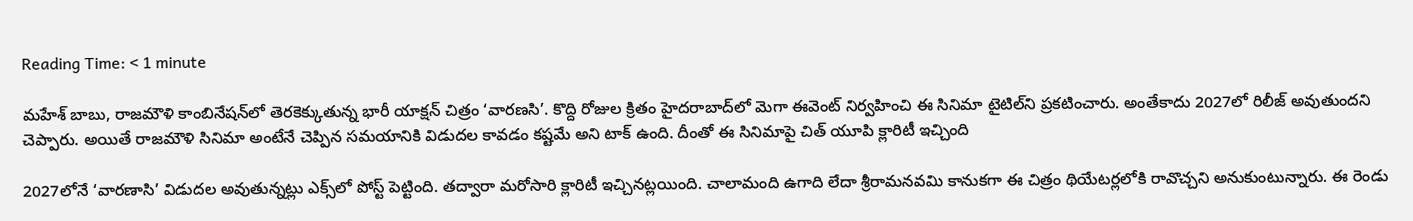Reading Time: < 1 minute

మహేశ్ బాబు, రాజమౌళి కాంబినేషన్‌లో తెరకెక్కుతున్న భారీ యాక్షన్ చిత్రం ‘వారణసి’. కొద్ది రోజుల క్రితం హైదరాబాద్‌లో మెగా ఈవెంట్ నిర్వహించి ఈ సినిమా టైటిల్‌ని ప్రకటించారు. అంతేకాదు 2027లో రిలీజ్ అవుతుందని చెప్పారు. అయితే రాజమౌళి సినిమా అంటేనే చెప్పిన సమయానికి విడుదల కావడం కష్టమే అని టాక్ ఉంది. దీంతో ఈ సినిమాపై చిత్ యూపి క్లారిటీ ఇచ్చింది

2027లోనే ‘వారణాసి’ విడుదల అవుతున్నట్లు ఎక్స్‌లో పోస్ట్ పెట్టింది. తద్వారా మరోసారి క్లారిటీ ఇచ్చినట్లయింది. చాలామంది ఉగాది లేదా శ్రీరామనవమి కానుకగా ఈ చిత్రం థియేటర్లలోకి రావొచ్చని అనుకుంటున్నారు. ఈ రెండు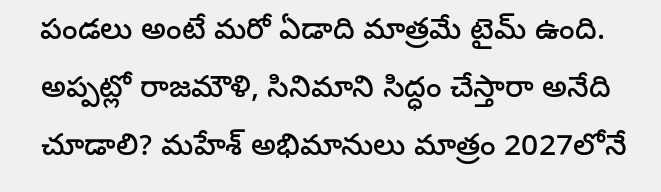పండలు అంటే మరో ఏడాది మాత్రమే టైమ్ ఉంది. అప్పట్లో రాజమౌళి, సినిమాని సిద్ధం చేస్తారా అనేది చూడాలి? మహేశ్ అభిమానులు మాత్రం 2027లోనే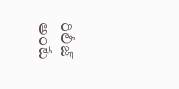రిలీజ్ అంటే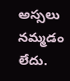అస్సలు నమ్మడం లేదు.